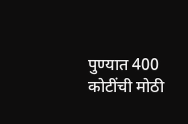पुण्यात 400 कोटींची मोठी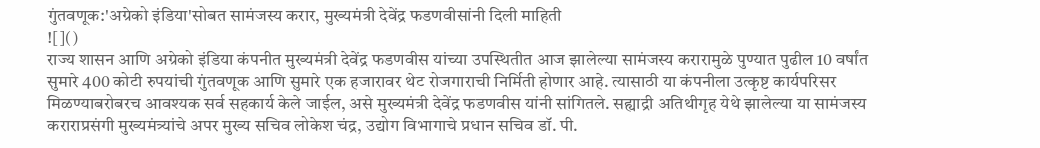गुंतवणूक:'अग्रेको इंडिया'सोबत सामंजस्य करार, मुख्यमंत्री देवेंद्र फडणवीसांनी दिली माहिती
![]()
राज्य शासन आणि अग्रेको इंडिया कंपनीत मुख्यमंत्री देवेंद्र फडणवीस यांच्या उपस्थितीत आज झालेल्या सामंजस्य करारामुळे पुण्यात पुढील 10 वर्षांत सुमारे 400 कोटी रुपयांची गुंतवणूक आणि सुमारे एक हजारावर थेट रोजगाराची निर्मिती होणार आहे. त्यासाठी या कंपनीला उत्कृष्ट कार्यपरिसर मिळण्याबरोबरच आवश्यक सर्व सहकार्य केले जाईल, असे मुख्यमंत्री देवेंद्र फडणवीस यांनी सांगितले. सह्याद्री अतिथीगृह येथे झालेल्या या सामंजस्य कराराप्रसंगी मुख्यमंत्र्यांचे अपर मुख्य सचिव लोकेश चंद्र, उद्योग विभागाचे प्रधान सचिव डॉ. पी.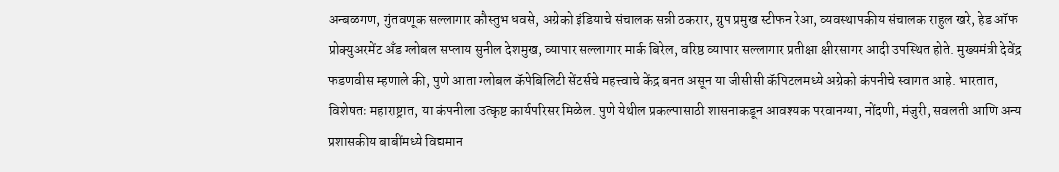अन्बळगण, गुंतवणूक सल्लागार कौस्तुभ धवसे, अग्रेको इंडियाचे संचालक सन्नी ठकरार, ग्रुप प्रमुख स्टीफन रेआ, व्यवस्थापकीय संचालक राहुल खरे, हेड ऑफ प्रोक्युअरमेंट अँड ग्लोबल सप्लाय सुनील देशमुख, व्यापार सल्लागार मार्क बिरेल, वरिष्ठ व्यापार सल्लागार प्रतीक्षा क्षीरसागर आदी उपस्थित होते. मुख्यमंत्री देवेंद्र फडणवीस म्हणाले की, पुणे आता ग्लोबल कॅपेबिलिटी सेंटर्सचे महत्त्वाचे केंद्र बनत असून या जीसीसी कॅपिटलमध्ये अग्रेको कंपनीचे स्वागत आहे. भारतात, विशेषतः महाराष्ट्रात, या कंपनीला उत्कृष्ट कार्यपरिसर मिळेल. पुणे येथील प्रकल्पासाठी शासनाकडून आवश्यक परवानग्या, नोंदणी, मंजुरी, सवलती आणि अन्य प्रशासकीय बाबींमध्ये विद्यमान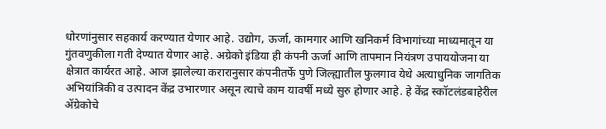धोरणांनुसार सहकार्य करण्यात येणार आहे. उद्योग, ऊर्जा, कामगार आणि खनिकर्म विभागांच्या माध्यमातून या गुंतवणुकीला गती देण्यात येणार आहे. अग्रेको इंडिया ही कंपनी ऊर्जा आणि तापमान नियंत्रण उपाययोजना या क्षेत्रात कार्यरत आहे. आज झालेल्या करारानुसार कंपनीतर्फे पुणे जिल्ह्यातील फुलगाव येथे अत्याधुनिक जागतिक अभियांत्रिकी व उत्पादन केंद्र उभारणार असून त्याचे काम यावर्षी मध्ये सुरु होणार आहे. हे केंद्र स्कॉटलंडबाहेरील ॲग्रेकोचे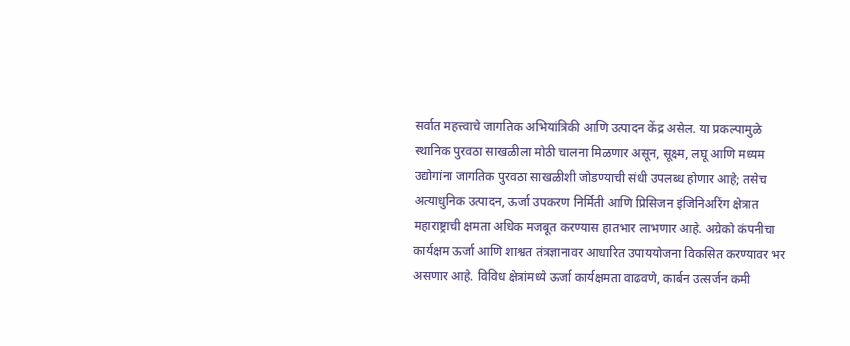सर्वात महत्त्वाचे जागतिक अभियांत्रिकी आणि उत्पादन केंद्र असेल. या प्रकल्पामुळे स्थानिक पुरवठा साखळीला मोठी चालना मिळणार असून, सूक्ष्म, लघू आणि मध्यम उद्योगांना जागतिक पुरवठा साखळीशी जोडण्याची संधी उपलब्ध होणार आहे; तसेच अत्याधुनिक उत्पादन, ऊर्जा उपकरण निर्मिती आणि प्रिसिजन इंजिनिअरिंग क्षेत्रात महाराष्ट्राची क्षमता अधिक मजबूत करण्यास हातभार लाभणार आहे. अग्रेको कंपनीचा कार्यक्षम ऊर्जा आणि शाश्वत तंत्रज्ञानावर आधारित उपाययोजना विकसित करण्यावर भर असणार आहे. विविध क्षेत्रांमध्ये ऊर्जा कार्यक्षमता वाढवणे, कार्बन उत्सर्जन कमी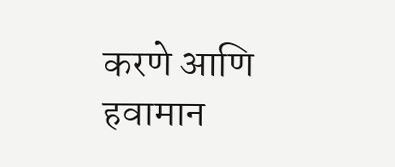करणे आणि हवामान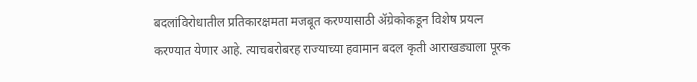बदलांविरोधातील प्रतिकारक्षमता मजबूत करण्यासाठी ॲग्रेकोकडून विशेष प्रयत्न करण्यात येणार आहे. त्याचबरोबरह राज्याच्या हवामान बदल कृती आराखड्याला पूरक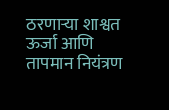ठरणाऱ्या शाश्वत ऊर्जा आणि तापमान नियंत्रण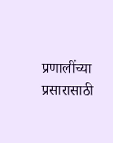प्रणालींच्या प्रसारासाठी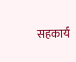सहकार्य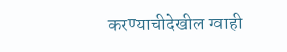करण्याचीदेखील ग्वाही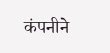कंपनीने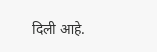दिली आहे.